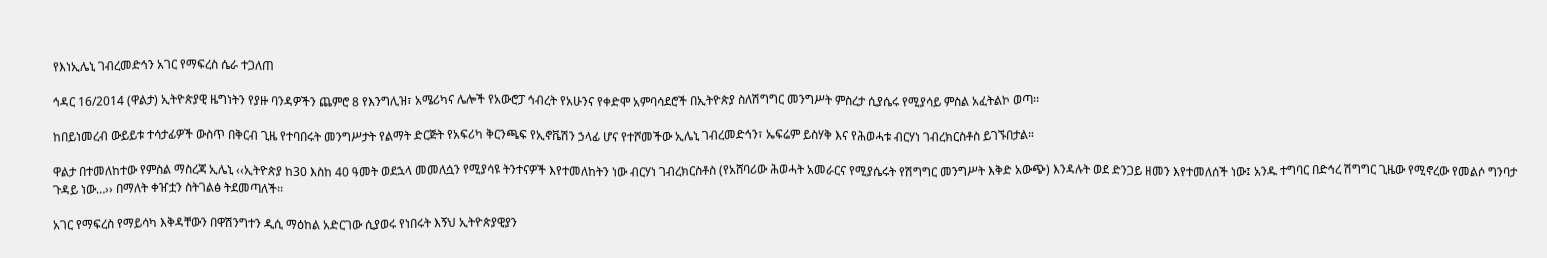የእነኢሌኒ ገብረመድኅን አገር የማፍረስ ሴራ ተጋለጠ

ኅዳር 16/2014 (ዋልታ) ኢትዮጵያዊ ዜግነትን የያዙ ባንዳዎችን ጨምሮ 8 የእንግሊዝ፣ አሜሪካና ሌሎች የአውሮፓ ኅብረት የአሁንና የቀድሞ አምባሳደሮች በኢትዮጵያ ስለሽግግር መንግሥት ምስረታ ሲያሴሩ የሚያሳይ ምስል አፈትልኮ ወጣ፡፡

ከበይነመረብ ውይይቱ ተሳታፊዎች ውስጥ በቅርብ ጊዜ የተባበሩት መንግሥታት የልማት ድርጅት የአፍሪካ ቅርንጫፍ የኢኖቬሽን ኃላፊ ሆና የተሾመችው ኢሌኒ ገብረመድኅን፣ ኤፍሬም ይስሃቅ እና የሕወሓቱ ብርሃነ ገብረክርስቶስ ይገኙበታል።

ዋልታ በተመለከተው የምስል ማስረጃ ኢሌኒ ‹‹ኢትዮጵያ ከ30 እስከ 40 ዓመት ወደኋላ መመለሷን የሚያሳዩ ትንተናዎች እየተመለከትን ነው ብርሃነ ገብረክርስቶስ (የአሸባሪው ሕወሓት አመራርና የሚያሴሩት የሽግግር መንግሥት እቅድ አውጭ) እንዳሉት ወደ ድንጋይ ዘመን እየተመለሰች ነው፤ አንዱ ተግባር በድኅረ ሽግግር ጊዜው የሚኖረው የመልሶ ግንባታ ጉዳይ ነው…›› በማለት ቀዠቷን ስትገልፅ ትደመጣለች፡፡

አገር የማፍረስ የማይሳካ እቅዳቸውን በዋሽንግተን ዲሲ ማዕከል አድርገው ሲያወሩ የነበሩት እኝህ ኢትዮጵያዊያን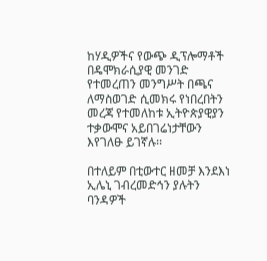ከሃዲዎችና የውጭ ዲፕሎማቶች በዴሞክራሲያዊ መንገድ የተመረጠን መንግሥት በጫና ለማስወገድ ሲመክሩ የነበረበትን መረጃ የተመለከቱ ኢትዮጵያዊያን ተቃውሞና አይበገሬነታቸውን እየገለፁ ይገኛሉ፡፡

በተለይም በቲውተር ዘመቻ እንደእነ ኢሌኒ ገብረመድኅን ያሉትን ባንዳዎች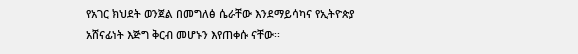የአገር ክህደት ወንጀል በመግለፅ ሴራቸው እንደማይሳካና የኢትዮጵያ አሸናፊነት እጅግ ቅርብ መሆኑን እየጠቀሱ ናቸው፡፡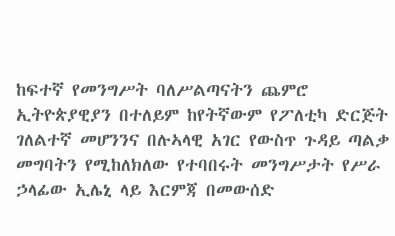ከፍተኛ የመንግሥት ባለሥልጣናትን ጨምሮ ኢትዮጵያዊያን በተለይም ከየትኛውም የፖለቲካ ድርጅት ገለልተኛ መሆንንና በሉኣላዊ አገር የውስጥ ጉዳይ ጣልቃ መግባትን የሚከለክለው የተባበሩት መንግሥታት የሥራ ኃላፊው ኢሌኒ ላይ እርምጃ በመውሰድ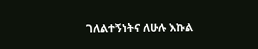ገለልተኝነትና ለሁሉ እኩል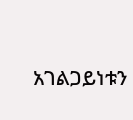አገልጋይነቱን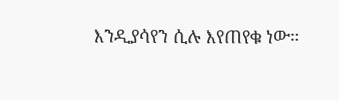እንዲያሳየን ሲሉ እየጠየቁ ነው።